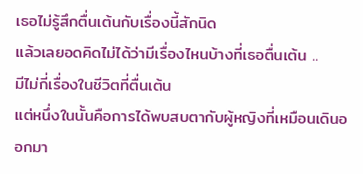เธอไม่รู้สึกตื่นเต้นกับเรื่องนี้สักนิด
แล้วเลยอดคิดไม่ได้ว่ามีเรื่องไหนบ้างที่เธอตื่นเต้น ..
มีไม่กี่เรื่องในชีวิตที่ตื่นเต้น
แต่หนึ่งในนั้นคือการได้พบสบตากับผู้หญิงที่เหมือนเดินออกมา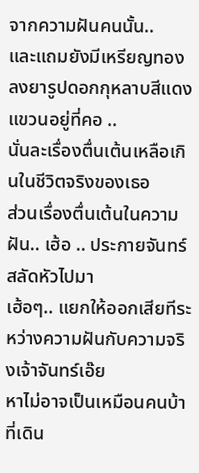จากความฝันคนนั้น..
และแถมยังมีเหรียญทองลงยารูปดอกกุหลาบสีแดงแขวนอยู่ที่คอ ..
นั่นละเรื่องตื่นเต้นเหลือเกินในชีวิตจริงของเธอ
ส่วนเรื่องตื่นเต้นในความฝัน.. เฮ้อ .. ประกายจันทร์สลัดหัวไปมา
เฮ้อๆ.. แยกให้ออกเสียทีระหว่างความฝันกับความจริงเจ้าจันทร์เอ๊ย
หาไม่อาจเป็นเหมือนคนบ้าที่เดิน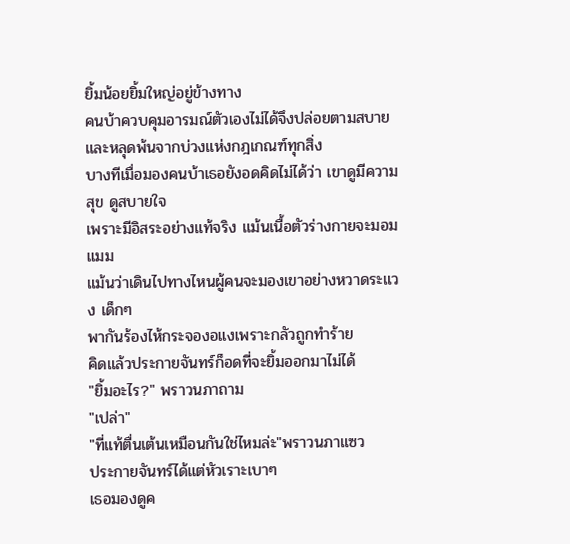ยิ้มน้อยยิ้มใหญ่อยู่ข้างทาง
คนบ้าควบคุมอารมณ์ตัวเองไม่ได้จึงปล่อยตามสบาย
และหลุดพ้นจากบ่วงแห่งกฎเกณฑ์ทุกสิ่ง
บางทีเมื่อมองคนบ้าเธอยังอดคิดไม่ได้ว่า เขาดูมีความสุข ดูสบายใจ
เพราะมีอิสระอย่างแท้จริง แม้นเนื้อตัวร่างกายจะมอมแมม
แม้นว่าเดินไปทางไหนผู้คนจะมองเขาอย่างหวาดระแวง เด็กๆ
พากันร้องไห้กระจองอแงเพราะกลัวถูกทำร้าย
คิดแล้วประกายจันทร์ก็อดที่จะยิ้มออกมาไม่ได้
"ยิ้มอะไร?" พราวนภาถาม
"เปล่า"
"ที่แท้ตื่นเต้นเหมือนกันใช่ไหมล่ะ"พราวนภาแซว
ประกายจันทร์ได้แต่หัวเราะเบาๆ
เธอมองดูค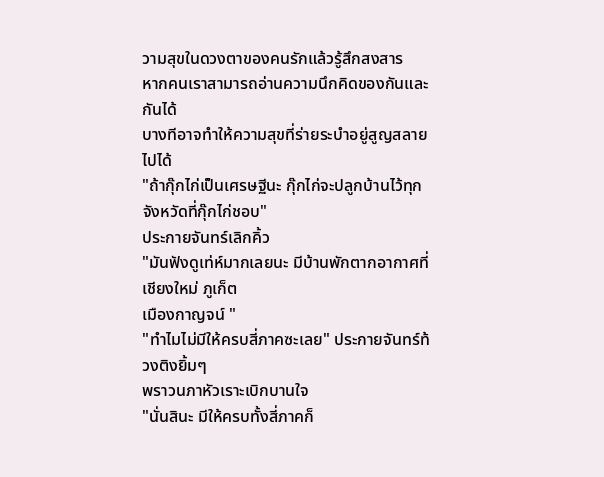วามสุขในดวงตาของคนรักแล้วรู้สึกสงสาร
หากคนเราสามารถอ่านความนึกคิดของกันและกันได้
บางทีอาจทำให้ความสุขที่ร่ายระบำอยู่สูญสลายไปได้
"ถ้ากุ๊กไก่เป็นเศรษฐีนะ กุ๊กไก่จะปลูกบ้านไว้ทุกจังหวัดที่กุ๊กไก่ชอบ"
ประกายจันทร์เลิกคิ้ว
"มันฟังดูเท่ห์มากเลยนะ มีบ้านพักตากอากาศที่เชียงใหม่ ภูเก็ต
เมืองกาญจน์ "
"ทำไมไม่มีให้ครบสี่ภาคซะเลย" ประกายจันทร์ท้วงติงยิ้มๆ
พราวนภาหัวเราะเบิกบานใจ
"นั่นสินะ มีให้ครบทั้งสี่ภาคก็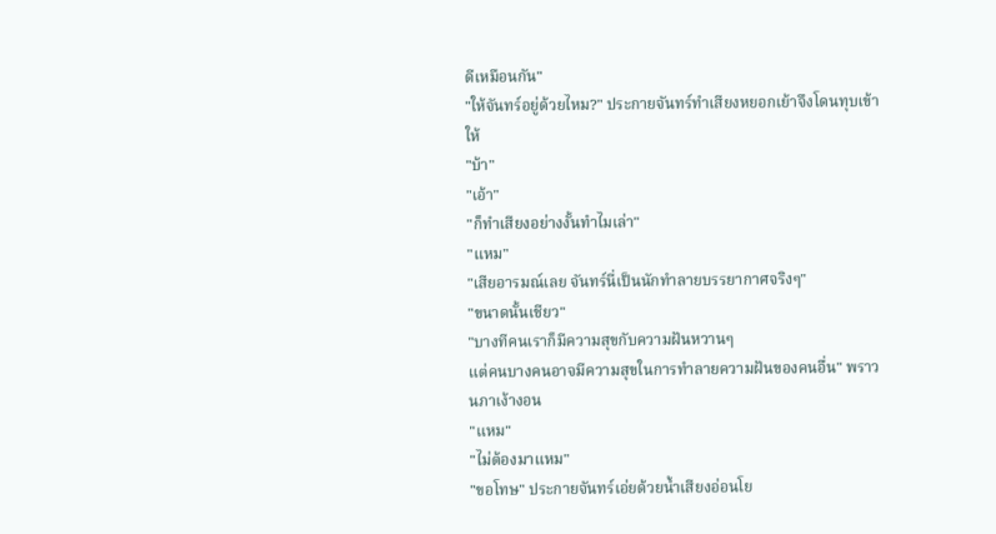ดีเหมือนกัน"
"ให้จันทร์อยู่ด้วยไหม?" ประกายจันทร์ทำเสียงหยอกเย้าจึงโดนทุบเข้าให้
"บ้า"
"เอ้า"
"ก็ทำเสียงอย่างงั้นทำไมเล่า"
"แหม"
"เสียอารมณ์เลย จันทร์นี่เป็นนักทำลายบรรยากาศจริงๆ"
"ขนาดนั้นเชียว"
"บางทีคนเราก็มีความสุขกับความฝันหวานๆ
แต่คนบางคนอาจมีความสุขในการทำลายความฝันของคนอื่น" พราวนภาเง้างอน
"แหม"
"ไม่ต้องมาแหม"
"ขอโทษ" ประกายจันทร์เอ่ยด้วยน้ำเสียงอ่อนโย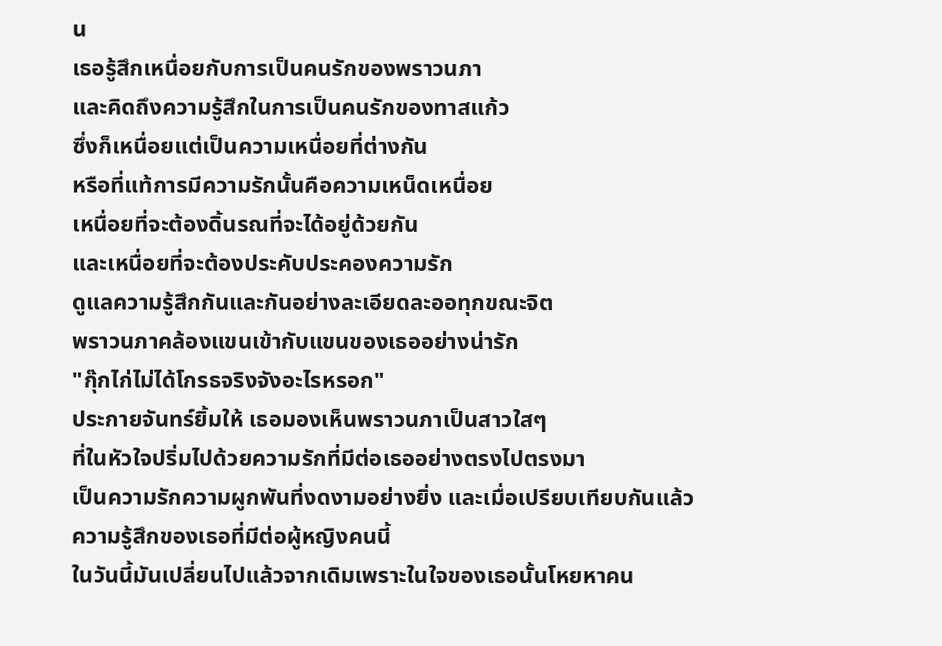น
เธอรู้สึกเหนื่อยกับการเป็นคนรักของพราวนภา
และคิดถึงความรู้สึกในการเป็นคนรักของทาสแก้ว
ซึ่งก็เหนื่อยแต่เป็นความเหนื่อยที่ต่างกัน
หรือที่แท้การมีความรักนั้นคือความเหน็ดเหนื่อย
เหนื่อยที่จะต้องดิ้นรณที่จะได้อยู่ด้วยกัน
และเหนื่อยที่จะต้องประคับประคองความรัก
ดูแลความรู้สึกกันและกันอย่างละเอียดละออทุกขณะจิต
พราวนภาคล้องแขนเข้ากับแขนของเธออย่างน่ารัก
"กุ๊กไก่ไม่ได้โกรธจริงจังอะไรหรอก"
ประกายจันทร์ยิ้มให้ เธอมองเห็นพราวนภาเป็นสาวใสๆ
ที่ในหัวใจปริ่มไปด้วยความรักที่มีต่อเธออย่างตรงไปตรงมา
เป็นความรักความผูกพันที่งดงามอย่างยิ่ง และเมื่อเปรียบเทียบกันแล้ว
ความรู้สึกของเธอที่มีต่อผู้หญิงคนนี้
ในวันนี้มันเปลี่ยนไปแล้วจากเดิมเพราะในใจของเธอนั้นโหยหาคน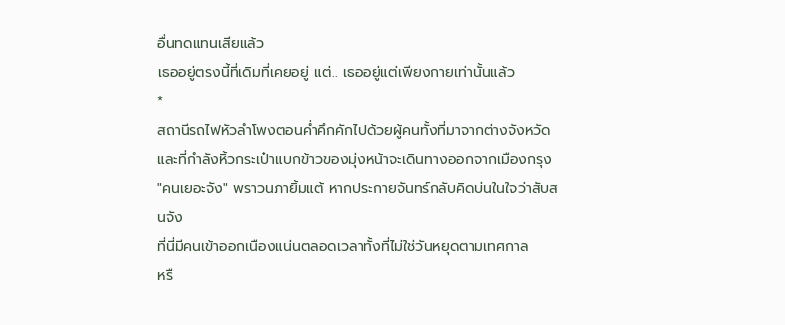อื่นทดแทนเสียแล้ว
เธออยู่ตรงนี้ที่เดิมที่เคยอยู่ แต่.. เธออยู่แต่เพียงกายเท่านั้นแล้ว
*
สถานีรถไฟหัวลำโพงตอนค่ำคึกคักไปด้วยผู้คนทั้งที่มาจากต่างจังหวัด
และที่กำลังหิ้วกระเป๋าแบกข้าวของมุ่งหน้าจะเดินทางออกจากเมืองกรุง
"คนเยอะจัง" พราวนภายิ้มแต้ หากประกายจันทร์กลับคิดบ่นในใจว่าสับสนจัง
ที่นี่มีคนเข้าออกเนืองแน่นตลอดเวลาทั้งที่ไม่ใช่วันหยุดตามเทศกาล
หรื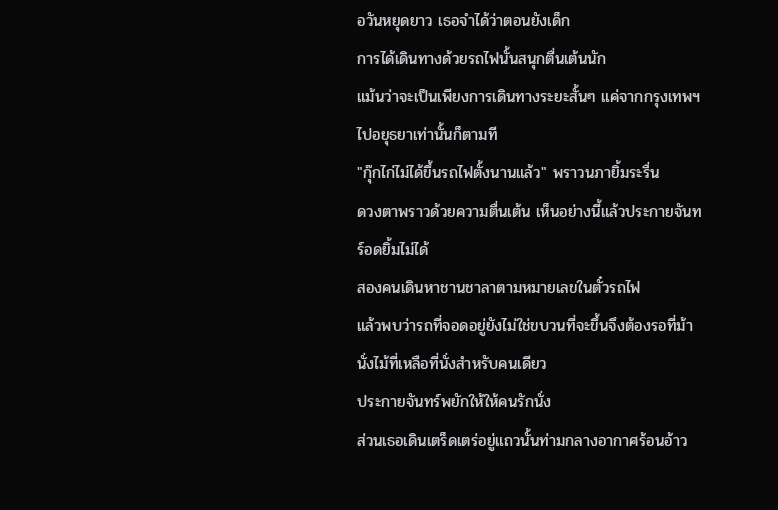อวันหยุดยาว เธอจำได้ว่าตอนยังเด็ก
การได้เดินทางด้วยรถไฟนั้นสนุกตื่นเต้นนัก
แม้นว่าจะเป็นเพียงการเดินทางระยะสั้นๆ แค่จากกรุงเทพฯ
ไปอยุธยาเท่านั้นก็ตามที
"กุ๊กไก่ไม่ได้ขึ้นรถไฟตั้งนานแล้ว" พราวนภายิ้มระรื่น
ดวงตาพราวด้วยความตื่นเต้น เห็นอย่างนี้แล้วประกายจันทร์อดยิ้มไม่ได้
สองคนเดินหาชานชาลาตามหมายเลขในตั๋วรถไฟ
แล้วพบว่ารถที่จอดอยู่ยังไม่ใช่ขบวนที่จะขึ้นจึงต้องรอที่ม้านั่งไม้ที่เหลือที่นั่งสำหรับคนเดียว
ประกายจันทร์พยักให้ให้คนรักนั่ง
ส่วนเธอเดินเตร็ดเตร่อยู่แถวนั้นท่ามกลางอากาศร้อนอ้าว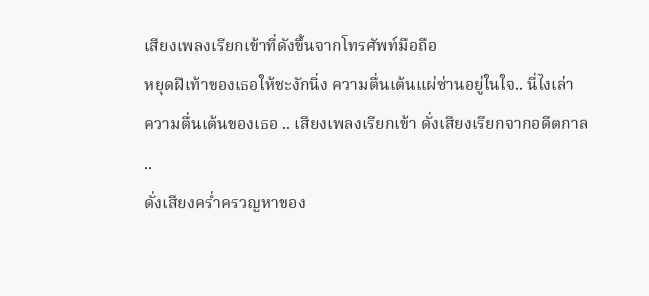เสียงเพลงเรียกเข้าที่ดังขึ้นจากโทรศัพท์มือถือ
หยุดฝีเท้าของเธอให้ชะงักนิ่ง ความตื่นเต้นแผ่ซ่านอยู่ในใจ.. นี่ไงเล่า
ความตื่นเต้นของเธอ .. เสียงเพลงเรียกเข้า ดั่งเสียงเรียกจากอดีตกาล ..
ดั่งเสียงคร่ำครวญหาของ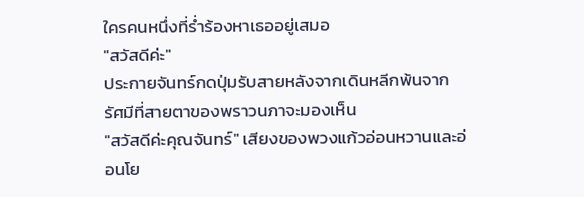ใครคนหนึ่งที่ร่ำร้องหาเธออยู่เสมอ
"สวัสดีค่ะ"
ประกายจันทร์กดปุ่มรับสายหลังจากเดินหลีกพ้นจากรัศมีที่สายตาของพราวนภาจะมองเห็น
"สวัสดีค่ะคุณจันทร์" เสียงของพวงแก้วอ่อนหวานและอ่อนโย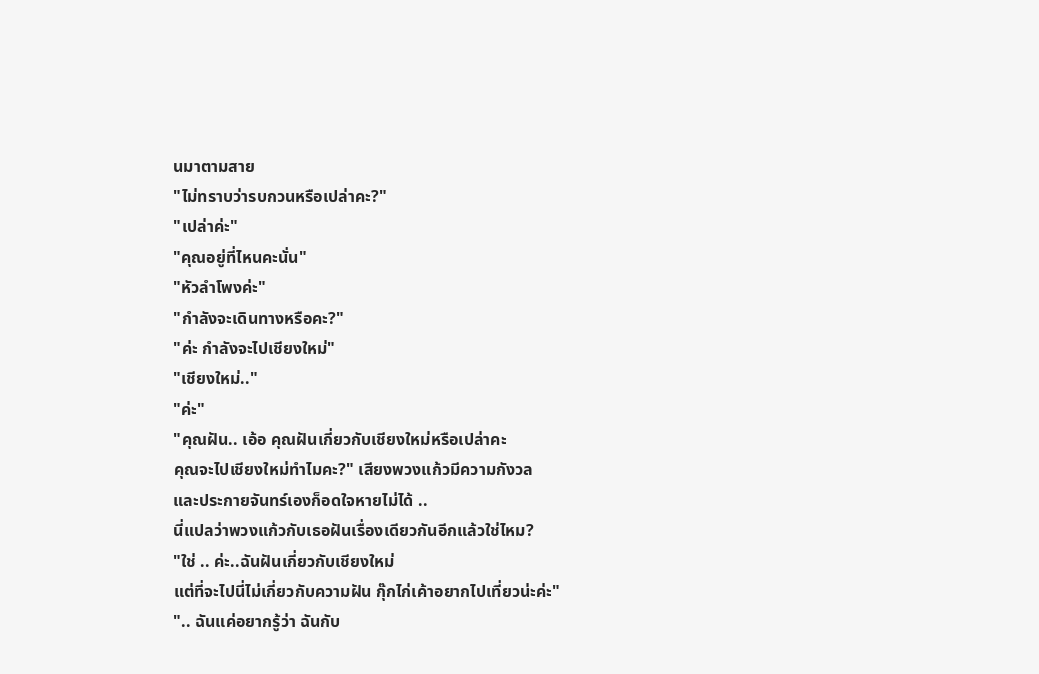นมาตามสาย
"ไม่ทราบว่ารบกวนหรือเปล่าคะ?"
"เปล่าค่ะ"
"คุณอยู่ที่ไหนคะนั่น"
"หัวลำโพงค่ะ"
"กำลังจะเดินทางหรือคะ?"
"ค่ะ กำลังจะไปเชียงใหม่"
"เชียงใหม่.."
"ค่ะ"
"คุณฝัน.. เอ้อ คุณฝันเกี่ยวกับเชียงใหม่หรือเปล่าคะ
คุณจะไปเชียงใหม่ทำไมคะ?" เสียงพวงแก้วมีความกังวล
และประกายจันทร์เองก็อดใจหายไม่ได้ ..
นี่แปลว่าพวงแก้วกับเธอฝันเรื่องเดียวกันอีกแล้วใช่ไหม?
"ใช่ .. ค่ะ..ฉันฝันเกี่ยวกับเชียงใหม่
แต่ที่จะไปนี่ไม่เกี่ยวกับความฝัน กุ๊กไก่เค้าอยากไปเที่ยวน่ะค่ะ"
".. ฉันแค่อยากรู้ว่า ฉันกับ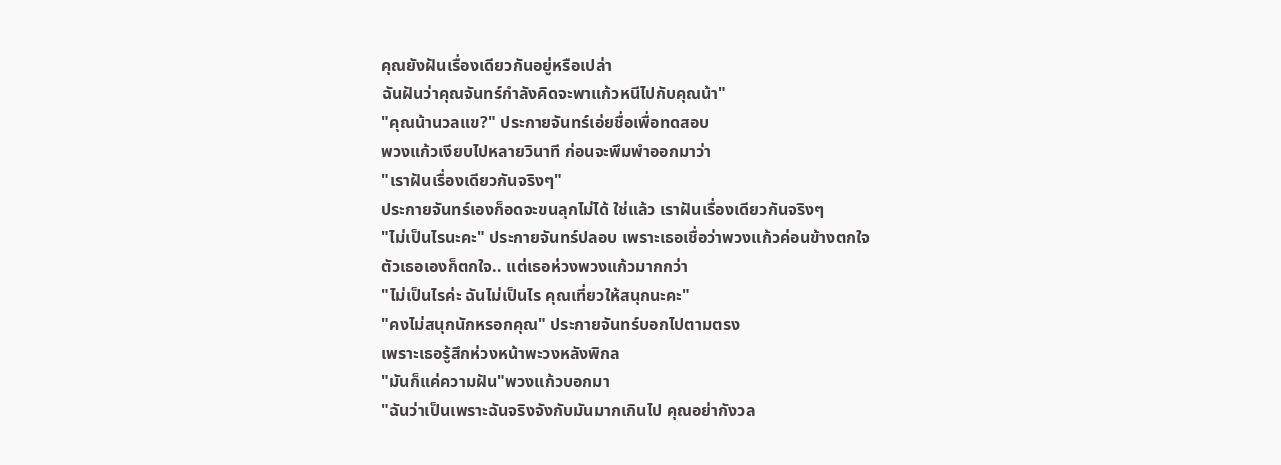คุณยังฝันเรื่องเดียวกันอยู่หรือเปล่า
ฉันฝันว่าคุณจันทร์กำลังคิดจะพาแก้วหนีไปกับคุณน้า"
"คุณน้านวลแข?" ประกายจันทร์เอ่ยชื่อเพื่อทดสอบ
พวงแก้วเงียบไปหลายวินาที ก่อนจะพึมพำออกมาว่า
"เราฝันเรื่องเดียวกันจริงๆ"
ประกายจันทร์เองก็อดจะขนลุกไม่ได้ ใช่แล้ว เราฝันเรื่องเดียวกันจริงๆ
"ไม่เป็นไรนะคะ" ประกายจันทร์ปลอบ เพราะเธอเชื่อว่าพวงแก้วค่อนข้างตกใจ
ตัวเธอเองก็ตกใจ.. แต่เธอห่วงพวงแก้วมากกว่า
"ไม่เป็นไรค่ะ ฉันไม่เป็นไร คุณเที่ยวให้สนุกนะคะ"
"คงไม่สนุกนักหรอกคุณ" ประกายจันทร์บอกไปตามตรง
เพราะเธอรู้สึกห่วงหน้าพะวงหลังพิกล
"มันก็แค่ความฝัน"พวงแก้วบอกมา
"ฉันว่าเป็นเพราะฉันจริงจังกับมันมากเกินไป คุณอย่ากังวล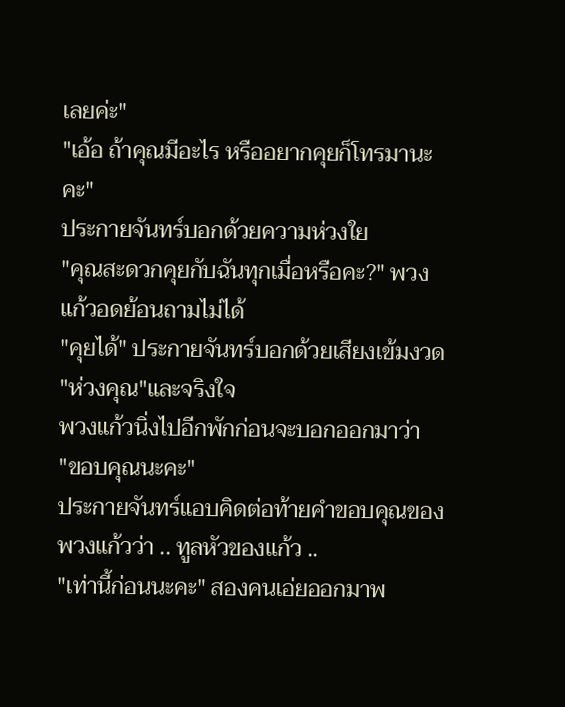เลยค่ะ"
"เอ้อ ถ้าคุณมีอะไร หรืออยากคุยก็โทรมานะคะ"
ประกายจันทร์บอกด้วยความห่วงใย
"คุณสะดวกคุยกับฉันทุกเมื่อหรือคะ?" พวงแก้วอดย้อนถามไม่ได้
"คุยได้" ประกายจันทร์บอกด้วยเสียงเข้มงวด
"ห่วงคุณ"และจริงใจ
พวงแก้วนิ่งไปอีกพักก่อนจะบอกออกมาว่า
"ขอบคุณนะคะ"
ประกายจันทร์แอบคิดต่อท้ายคำขอบคุณของพวงแก้วว่า .. ทูลหัวของแก้ว ..
"เท่านี้ก่อนนะคะ" สองคนเอ่ยออกมาพ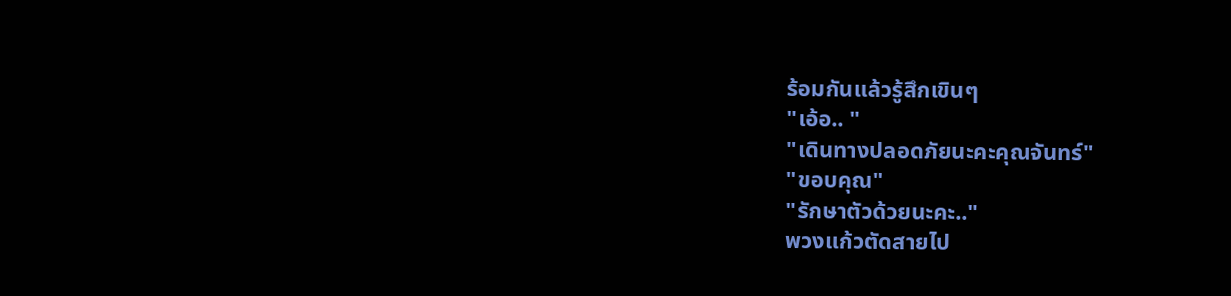ร้อมกันแล้วรู้สึกเขินๆ
"เอ้อ.. "
"เดินทางปลอดภัยนะคะคุณจันทร์"
"ขอบคุณ"
"รักษาตัวด้วยนะคะ.."
พวงแก้วตัดสายไป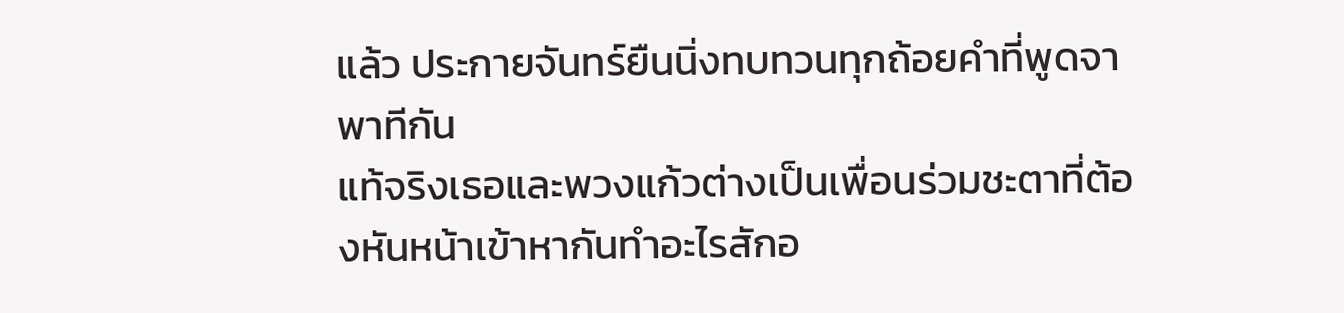แล้ว ประกายจันทร์ยืนนิ่งทบทวนทุกถ้อยคำที่พูดจาพาทีกัน
แท้จริงเธอและพวงแก้วต่างเป็นเพื่อนร่วมชะตาที่ต้องหันหน้าเข้าหากันทำอะไรสักอ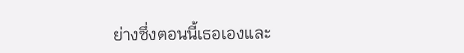ย่างซึ่งตอนนี้เธอเองและ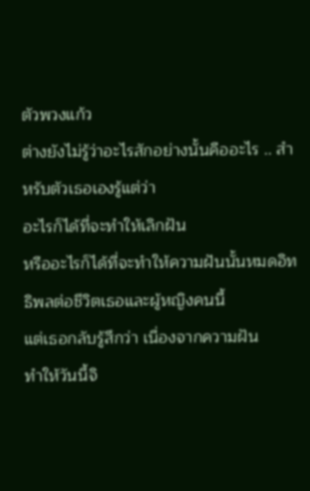ตัวพวงแก้ว
ต่างยังไม่รู้ว่าอะไรสักอย่างนั้นคืออะไร .. สำหรับตัวเธอเองรู้แต่ว่า
อะไรก็ได้ที่จะทำให้เลิกฝัน
หรืออะไรก็ได้ที่จะทำให้ความฝันนั้นหมดอิทธิพลต่อชีวิตเธอและผู้หญิงคนนี้
แต่เธอกลับรู้สึกว่า เนื่องจากความฝัน
ทำให้วันนี้จิ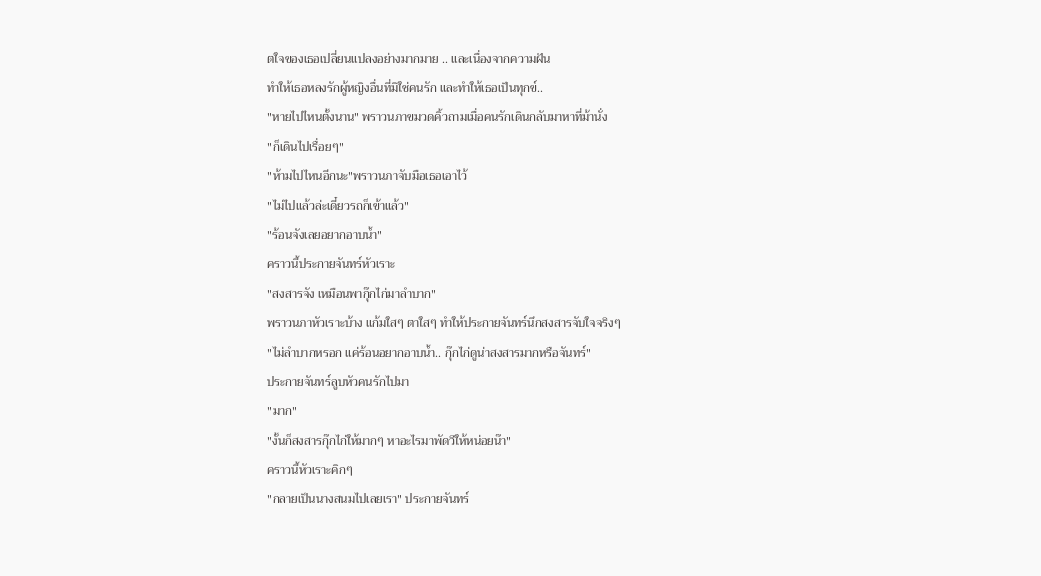ตใจของเธอเปลี่ยนแปลงอย่างมากมาย .. และเนื่องจากความฝัน
ทำให้เธอหลงรักผู้หญิงอื่นที่มิใช่คนรัก และทำให้เธอเป็นทุกข์..
"หายไปไหนตั้งนาน" พราวนภาขมวดคิ้วถามเมื่อคนรักเดินกลับมาหาที่ม้านั่ง
"ก็เดินไปเรื่อยๆ"
"ห้ามไปไหนอีกนะ"พราวนภาจับมือเธอเอาไว้
"ไม่ไปแล้วล่ะเดี๋ยวรถก็เข้าแล้ว"
"ร้อนจังเลยอยากอาบน้ำ"
คราวนี้ประกายจันทร์หัวเราะ
"สงสารจัง เหมือนพากุ๊กไก่มาลำบาก"
พราวนภาหัวเราะบ้าง แก้มใสๆ ตาใสๆ ทำให้ประกายจันทร์นึกสงสารจับใจจริงๆ
"ไม่ลำบากหรอก แค่ร้อนอยากอาบน้ำ.. กุ๊กไก่ดูน่าสงสารมากหรือจันทร์"
ประกายจันทร์ลูบหัวคนรักไปมา
"มาก"
"งั้นก็สงสารกุ๊กไก่ให้มากๆ หาอะไรมาพัดวีให้หน่อยน๊า"
คราวนี้หัวเราะคิกๆ
"กลายเป็นนางสนมไปเลยเรา" ประกายจันทร์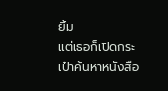ยิ้ม
แต่เธอก็เปิดกระเป๋าค้นหาหนังสือ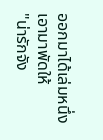ออกมาได้เล่มหนึ่ง เอามาพัดให้
"น่ารักจัง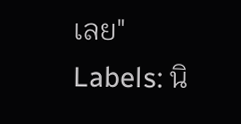เลย"
Labels: นิ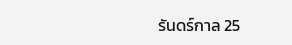รันดร์กาล 25